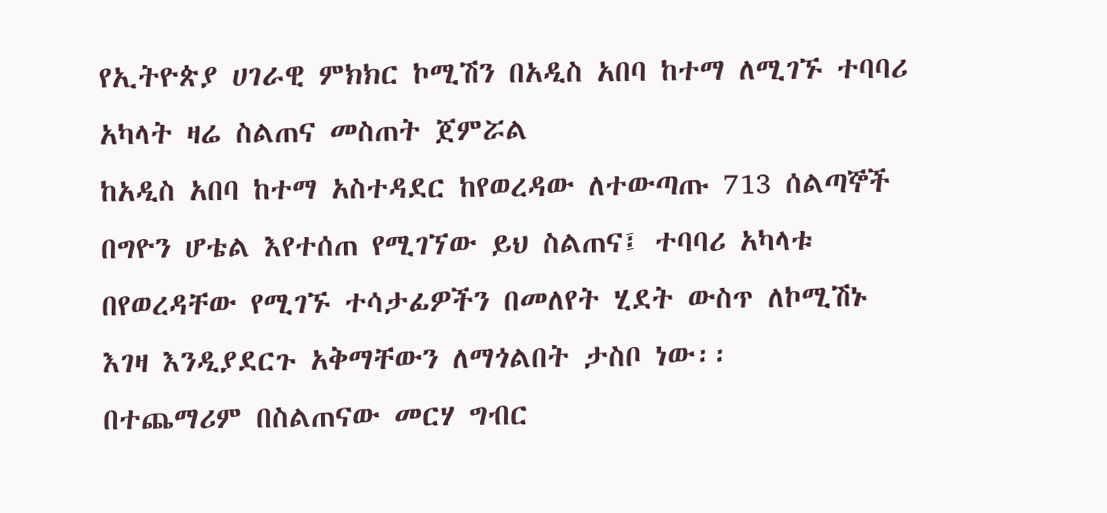የኢትዮጵያ ሀገራዊ ምክክር ኮሚሽን በአዲስ አበባ ከተማ ለሚገኙ ተባባሪ አካላት ዛሬ ስልጠና መስጠት ጀምሯል
ከአዲስ አበባ ከተማ አስተዳደር ከየወረዳው ለተውጣጡ 713 ሰልጣኞች በግዮን ሆቴል እየተሰጠ የሚገኘው ይህ ስልጠና፤ ተባባሪ አካላቱ በየወረዳቸው የሚገኙ ተሳታፊዎችን በመለየት ሂደት ውስጥ ለኮሚሽኑ እገዛ እንዲያደርጉ አቅማቸውን ለማጎልበት ታስቦ ነው፡፡
በተጨማሪም በስልጠናው መርሃ ግብር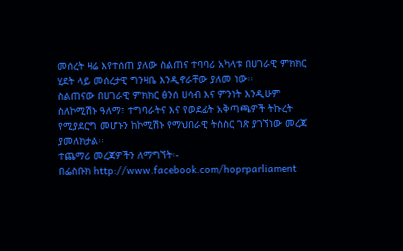መሰረት ዛሬ እየተሰጠ ያለው ስልጠና ተባባሪ አካላቱ በሀገራዊ ምክክር ሂደት ላይ መሰረታዊ ግንዛቤ እንዲኖራቸው ያለመ ነው፡፡
ስልጠናው በሀገራዊ ምክክር ፅንሰ ሀሳብ እና ምንነት እንዲሁም ስለኮሚሽኑ ዓለማ፣ ተግባራትና እና የወደፊት አቅጣጫዎች ትኩረት የሚያደርግ መሆኑን ከኮሚሽኑ የማህበራዊ ትስስር ገጽ ያገኘነው መረጃ ያመለክታል፡፡
ተጨማሪ መረጃዎችን ለማግኘት፡-
በፌስቡክ http://www.facebook.com/hoprparliament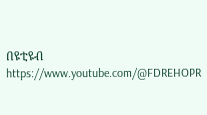በዩቲዩብ https://www.youtube.com/@FDREHOPR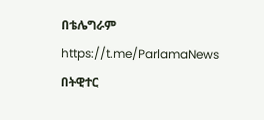በቴሌግራም https://t.me/ParlamaNews
በትዊተር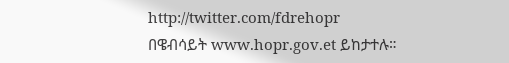http://twitter.com/fdrehopr
በዌብሳይት www.hopr.gov.et ይከታተሉ።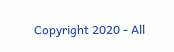Copyright 2020 - All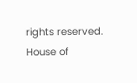rights reserved. House of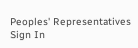Peoples' Representatives
Sign In